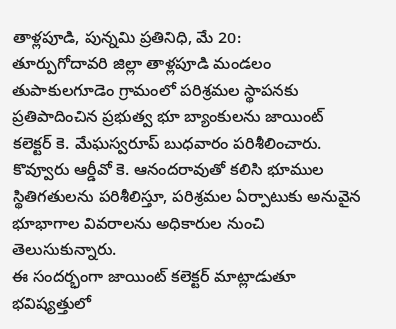తాళ్లపూడి, పున్నమి ప్రతినిధి, మే 20:
తూర్పుగోదావరి జిల్లా తాళ్లపూడి మండలం తుపాకులగూడెం గ్రామంలో పరిశ్రమల స్థాపనకు ప్రతిపాదించిన ప్రభుత్వ భూ బ్యాంకులను జాయింట్ కలెక్టర్ కె. మేఘస్వరూప్ బుధవారం పరిశీలించారు. కొవ్వూరు ఆర్డీవో కె. ఆనందరావుతో కలిసి భూముల స్థితిగతులను పరిశీలిస్తూ, పరిశ్రమల ఏర్పాటుకు అనువైన భూభాగాల వివరాలను అధికారుల నుంచి తెలుసుకున్నారు.
ఈ సందర్భంగా జాయింట్ కలెక్టర్ మాట్లాడుతూ భవిష్యత్తులో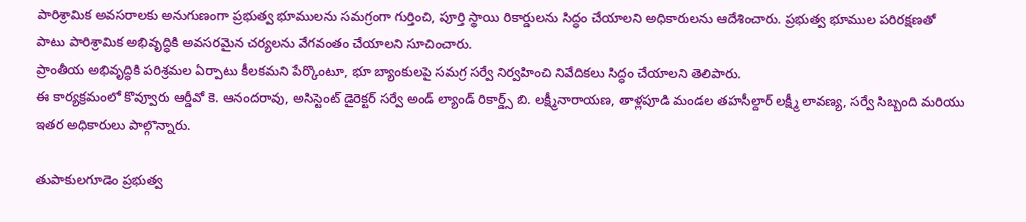పారిశ్రామిక అవసరాలకు అనుగుణంగా ప్రభుత్వ భూములను సమగ్రంగా గుర్తించి, పూర్తి స్థాయి రికార్డులను సిద్ధం చేయాలని అధికారులను ఆదేశించారు. ప్రభుత్వ భూముల పరిరక్షణతో పాటు పారిశ్రామిక అభివృద్ధికి అవసరమైన చర్యలను వేగవంతం చేయాలని సూచించారు.
ప్రాంతీయ అభివృద్ధికి పరిశ్రమల ఏర్పాటు కీలకమని పేర్కొంటూ, భూ బ్యాంకులపై సమగ్ర సర్వే నిర్వహించి నివేదికలు సిద్ధం చేయాలని తెలిపారు.
ఈ కార్యక్రమంలో కొవ్వూరు ఆర్డీవో కె. ఆనందరావు, అసిస్టెంట్ డైరెక్టర్ సర్వే అండ్ ల్యాండ్ రికార్డ్స్ బి. లక్ష్మీనారాయణ, తాళ్లపూడి మండల తహసీల్దార్ లక్ష్మీ లావణ్య, సర్వే సిబ్బంది మరియు ఇతర అధికారులు పాల్గొన్నారు.

తుపాకులగూడెం ప్రభుత్వ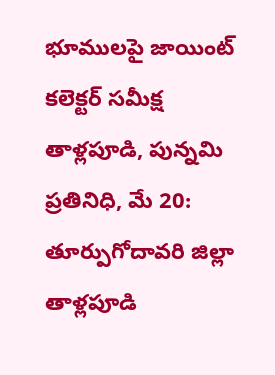భూములపై జాయింట్ కలెక్టర్ సమీక్ష
తాళ్లపూడి, పున్నమి ప్రతినిధి, మే 20: తూర్పుగోదావరి జిల్లా తాళ్లపూడి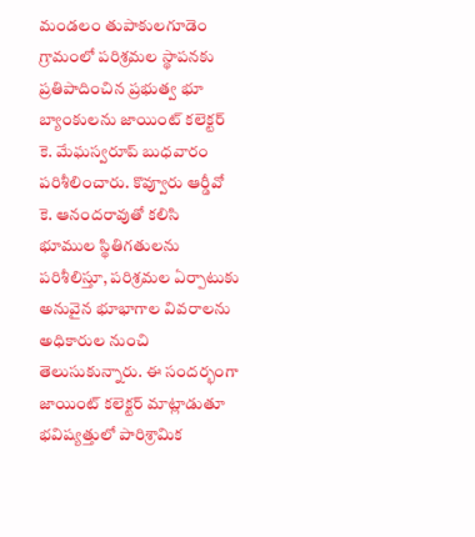మండలం తుపాకులగూడెం గ్రామంలో పరిశ్రమల స్థాపనకు ప్రతిపాదించిన ప్రభుత్వ భూ బ్యాంకులను జాయింట్ కలెక్టర్ కె. మేఘస్వరూప్ బుధవారం పరిశీలించారు. కొవ్వూరు ఆర్డీవో కె. ఆనందరావుతో కలిసి భూముల స్థితిగతులను పరిశీలిస్తూ, పరిశ్రమల ఏర్పాటుకు అనువైన భూభాగాల వివరాలను అధికారుల నుంచి తెలుసుకున్నారు. ఈ సందర్భంగా జాయింట్ కలెక్టర్ మాట్లాడుతూ భవిష్యత్తులో పారిశ్రామిక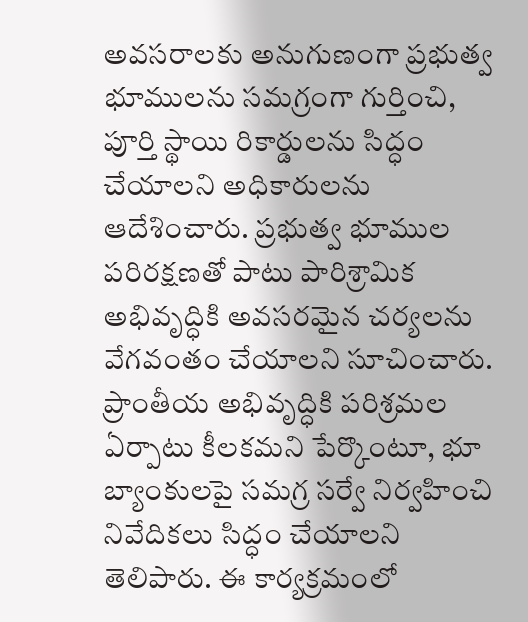అవసరాలకు అనుగుణంగా ప్రభుత్వ భూములను సమగ్రంగా గుర్తించి, పూర్తి స్థాయి రికార్డులను సిద్ధం చేయాలని అధికారులను ఆదేశించారు. ప్రభుత్వ భూముల పరిరక్షణతో పాటు పారిశ్రామిక అభివృద్ధికి అవసరమైన చర్యలను వేగవంతం చేయాలని సూచించారు. ప్రాంతీయ అభివృద్ధికి పరిశ్రమల ఏర్పాటు కీలకమని పేర్కొంటూ, భూ బ్యాంకులపై సమగ్ర సర్వే నిర్వహించి నివేదికలు సిద్ధం చేయాలని తెలిపారు. ఈ కార్యక్రమంలో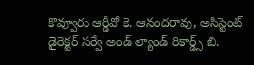కొవ్వూరు ఆర్డీవో కె. ఆనందరావు, అసిస్టెంట్ డైరెక్టర్ సర్వే అండ్ ల్యాండ్ రికార్డ్స్ బి.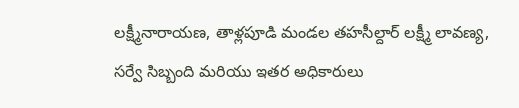లక్ష్మీనారాయణ, తాళ్లపూడి మండల తహసీల్దార్ లక్ష్మీ లావణ్య, సర్వే సిబ్బంది మరియు ఇతర అధికారులు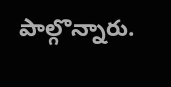పాల్గొన్నారు.